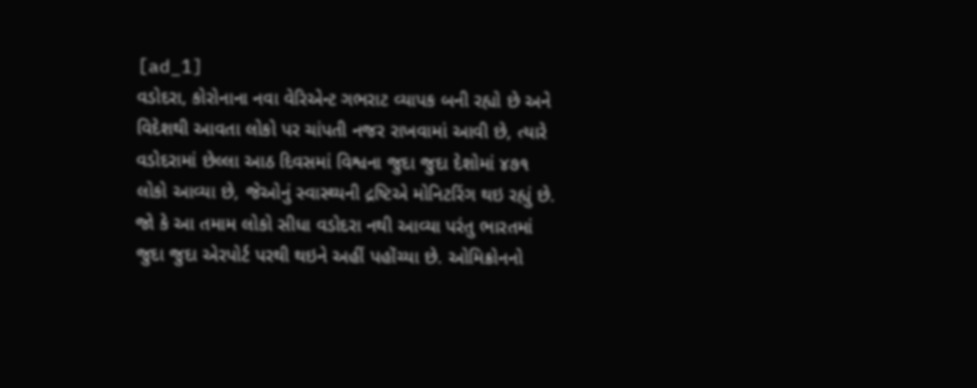[ad_1]
વડોદરા, કોરોનાના નવા વેરિએન્ટ ગભરાટ વ્યાપક બની રહ્યો છે અને વિદેશથી આવતા લોકો પર ચાંપતી નજર રાખવામાં આવી છે, ત્યારે વડોદરામાં છેલ્લા આઠ દિવસમાં વિશ્વના જુદા જુદા દેશોમાં ૪૭૧ લોકો આવ્યા છે, જેઓનું સ્વાસ્થ્યની દ્રષ્ટિએ મોનિટરિંગ થઇ રહ્યું છે.
જો કે આ તમામ લોકો સીધા વડોદરા નથી આવ્યા પરંતુ ભારતમાં જુદા જુદા એરપોર્ટ પરથી થઇને અહીં પહોંચ્યા છે. ઓમિક્રોનનો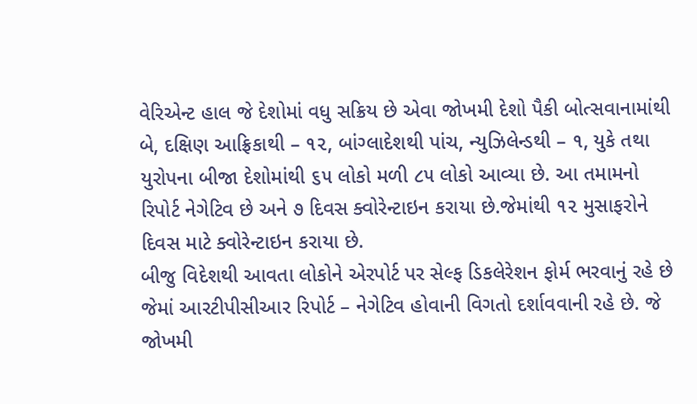વેરિએન્ટ હાલ જે દેશોમાં વધુ સક્રિય છે એવા જોખમી દેશો પૈકી બોત્સવાનામાંથી બે, દક્ષિણ આફ્રિકાથી – ૧૨, બાંગ્લાદેશથી પાંચ, ન્યુઝિલેન્ડથી – ૧, યુકે તથા યુરોપના બીજા દેશોમાંથી ૬૫ લોકો મળી ૮૫ લોકો આવ્યા છે. આ તમામનો રિપોર્ટ નેગેટિવ છે અને ૭ દિવસ ક્વોરેન્ટાઇન કરાયા છે.જેમાંથી ૧૨ મુસાફરોને દિવસ માટે ક્વોરેન્ટાઇન કરાયા છે.
બીજુ વિદેશથી આવતા લોકોને એરપોર્ટ પર સેલ્ફ ડિકલેરેશન ફોર્મ ભરવાનું રહે છે જેમાં આરટીપીસીઆર રિપોર્ટ – નેગેટિવ હોવાની વિગતો દર્શાવવાની રહે છે. જે જોખમી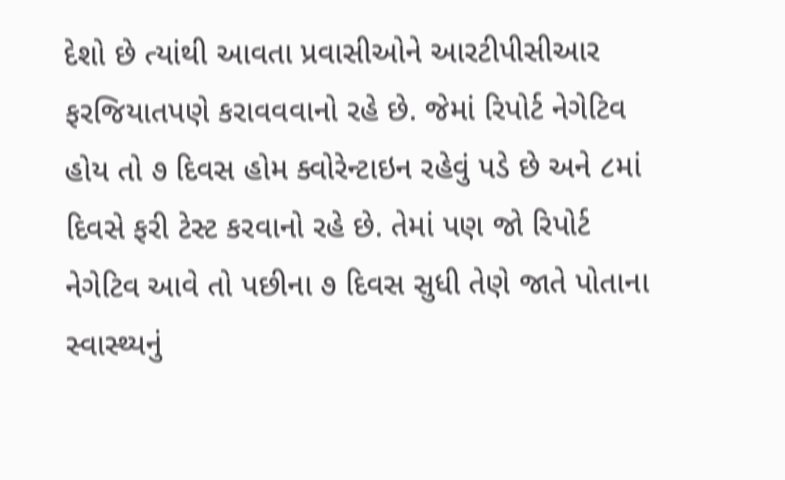દેશો છે ત્યાંથી આવતા પ્રવાસીઓને આરટીપીસીઆર ફરજિયાતપણે કરાવવવાનો રહે છે. જેમાં રિપોર્ટ નેગેટિવ હોય તો ૭ દિવસ હોમ ક્વોરેન્ટાઇન રહેવું પડે છે અને ૮માં દિવસે ફરી ટેસ્ટ કરવાનો રહે છે. તેમાં પણ જો રિપોર્ટ નેગેટિવ આવે તો પછીના ૭ દિવસ સુધી તેણે જાતે પોતાના સ્વાસ્થ્યનું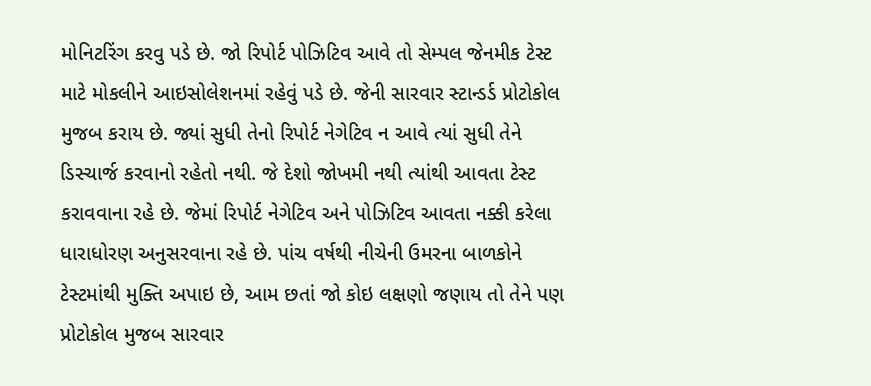મોનિટરિંગ કરવુ પડે છે. જો રિપોર્ટ પોઝિટિવ આવે તો સેમ્પલ જેનમીક ટેસ્ટ માટે મોકલીને આઇસોલેશનમાં રહેવું પડે છે. જેની સારવાર સ્ટાન્ડર્ડ પ્રોટોકોલ મુજબ કરાય છે. જ્યાં સુધી તેનો રિપોર્ટ નેગેટિવ ન આવે ત્યાં સુધી તેને ડિસ્ચાર્જ કરવાનો રહેતો નથી. જે દેશો જોખમી નથી ત્યાંથી આવતા ટેસ્ટ કરાવવાના રહે છે. જેમાં રિપોર્ટ નેગેટિવ અને પોઝિટિવ આવતા નક્કી કરેલા ધારાધોરણ અનુસરવાના રહે છે. પાંચ વર્ષથી નીચેની ઉમરના બાળકોને ટેસ્ટમાંથી મુક્તિ અપાઇ છે, આમ છતાં જો કોઇ લક્ષણો જણાય તો તેને પણ પ્રોટોકોલ મુજબ સારવાર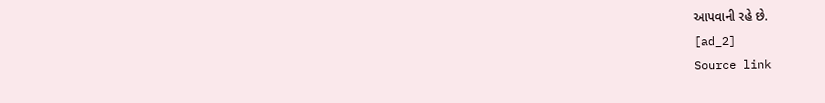આપવાની રહે છે.
[ad_2]
Source link